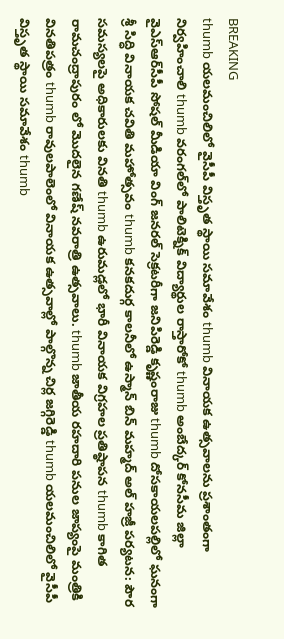BREAKING
thumb యలమంచిలిలో వైసీపీ విస్తృత స్థాయి సమావేశం thumb వినాయక ఉత్సవాలను ప్రశాంతంగా నిర్వహించాలి thumb వరంగల్‌లో పాలిటెక్నిక్ విద్యార్థుల రాస్తారోకో thumb అంబేద్కర్ కోనసీమ జిల్లా వైఎస్ఆర్‌సీపీ సోషల్ మీడియా వింగ్ జనరల్ సెక్రటరీగా జనిపిరెడ్డి కృష్ణంరాజు thumb దోసకాయలపల్లిలో ఘనంగా శ్రీ సిద్ధి వినాయక చవితి మహోత్సవం thumb కనకదుర్గ కాలనీలో ఉస్మాన్ బిన్ మహ్మద్ అల్ హజ్రీ పర్యటన: పౌర సమస్యలపై అధికారులకు వినతి thumb ఉరుమడ్లలో భారీ వినాయక విగ్రహల ప్రతిష్ఠాపన thumb కాగిత రామచంద్రాపురం లో మొదలైన గణేష్ నవరాత్రి ఉత్సవాలు. thumb జాతీయ రహదారి పనుల జాప్యంపై మంత్రికి వినతిపత్రం thumb రావులపాలెంలో వినాయక ఉత్సవాల్లో పాల్గొన్న చిర్ల జగ్గిరెడ్డి thumb యలమంచిలిలో వైసీపీ విస్తృత స్థాయి సమావేశం thumb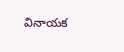వినాయక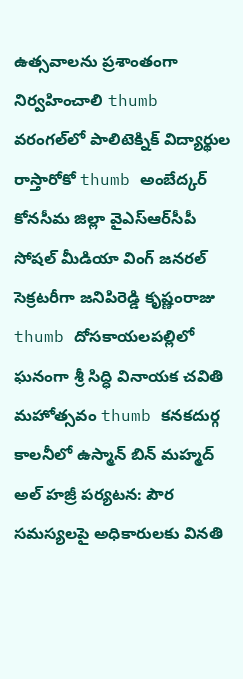ఉత్సవాలను ప్రశాంతంగా నిర్వహించాలి thumb వరంగల్‌లో పాలిటెక్నిక్ విద్యార్థుల రాస్తారోకో thumb అంబేద్కర్ కోనసీమ జిల్లా వైఎస్ఆర్‌సీపీ సోషల్ మీడియా వింగ్ జనరల్ సెక్రటరీగా జనిపిరెడ్డి కృష్ణంరాజు thumb దోసకాయలపల్లిలో ఘనంగా శ్రీ సిద్ధి వినాయక చవితి మహోత్సవం thumb కనకదుర్గ కాలనీలో ఉస్మాన్ బిన్ మహ్మద్ అల్ హజ్రీ పర్యటన: పౌర సమస్యలపై అధికారులకు వినతి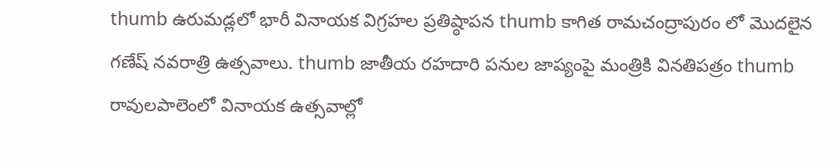thumb ఉరుమడ్లలో భారీ వినాయక విగ్రహల ప్రతిష్ఠాపన thumb కాగిత రామచంద్రాపురం లో మొదలైన గణేష్ నవరాత్రి ఉత్సవాలు. thumb జాతీయ రహదారి పనుల జాప్యంపై మంత్రికి వినతిపత్రం thumb రావులపాలెంలో వినాయక ఉత్సవాల్లో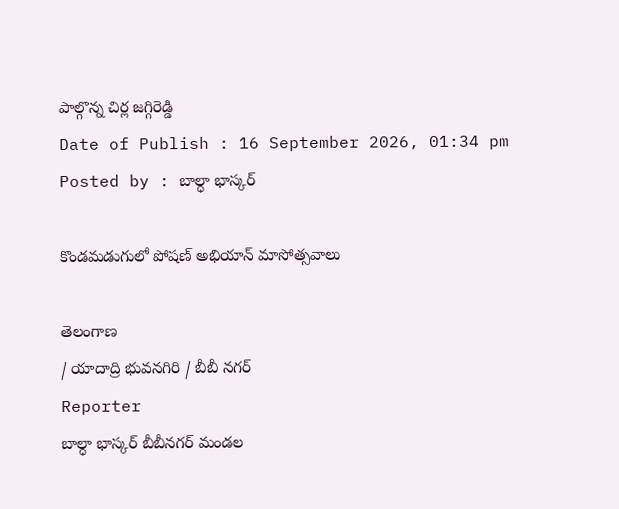పాల్గొన్న చిర్ల జగ్గిరెడ్డి
Date of Publish : 16 September 2026, 01:34 pm
Posted by : బాల్ధా భాస్కర్

కొండమడుగులో పోషణ్ అభియాన్ మాసోత్సవాలు

తెలంగాణ
/ యాదాద్రి భువనగిరి / బీబీ నగర్
Reporter
బాల్ధా భాస్కర్ బీబీనగర్ మండల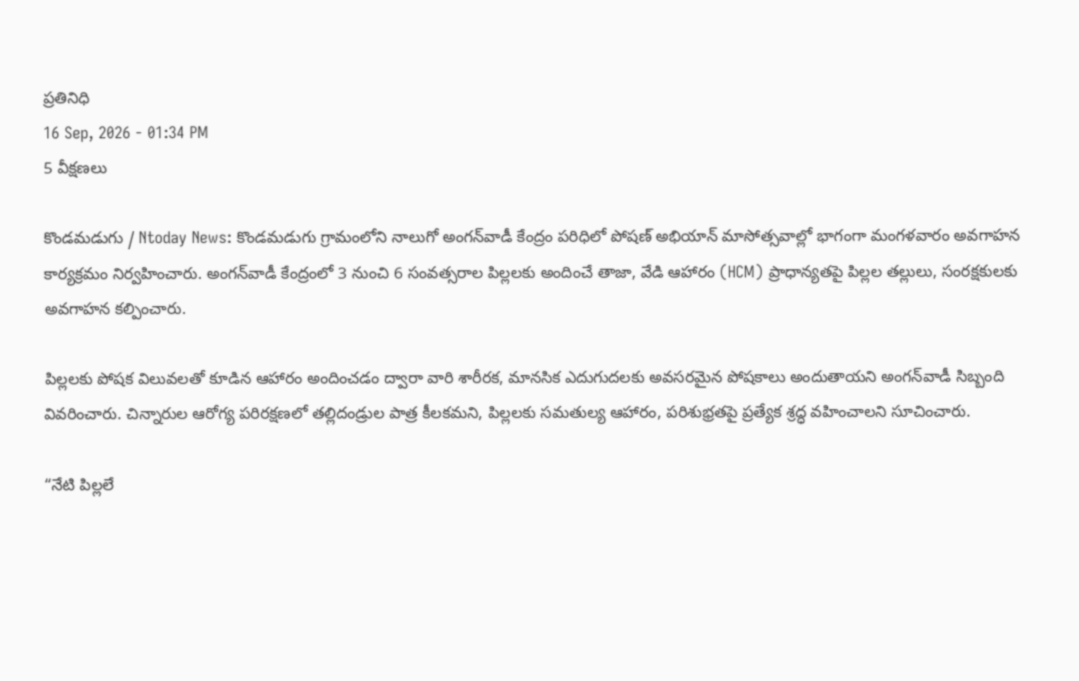ప్రతినిధి
16 Sep, 2026 - 01:34 PM
5 వీక్షణలు

కొండమడుగు / Ntoday News: కొండమడుగు గ్రామంలోని నాలుగో అంగన్‌వాడీ కేంద్రం పరిధిలో పోషణ్ అభియాన్ మాసోత్సవాల్లో భాగంగా మంగళవారం అవగాహన కార్యక్రమం నిర్వహించారు. అంగన్‌వాడీ కేంద్రంలో 3 నుంచి 6 సంవత్సరాల పిల్లలకు అందించే తాజా, వేడి ఆహారం (HCM) ప్రాధాన్యతపై పిల్లల తల్లులు, సంరక్షకులకు అవగాహన కల్పించారు.

పిల్లలకు పోషక విలువలతో కూడిన ఆహారం అందించడం ద్వారా వారి శారీరక, మానసిక ఎదుగుదలకు అవసరమైన పోషకాలు అందుతాయని అంగన్‌వాడీ సిబ్బంది వివరించారు. చిన్నారుల ఆరోగ్య పరిరక్షణలో తల్లిదండ్రుల పాత్ర కీలకమని, పిల్లలకు సమతుల్య ఆహారం, పరిశుభ్రతపై ప్రత్యేక శ్రద్ధ వహించాలని సూచించారు.

“నేటి పిల్లలే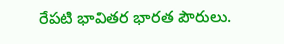రేపటి భావితర భారత పౌరులు.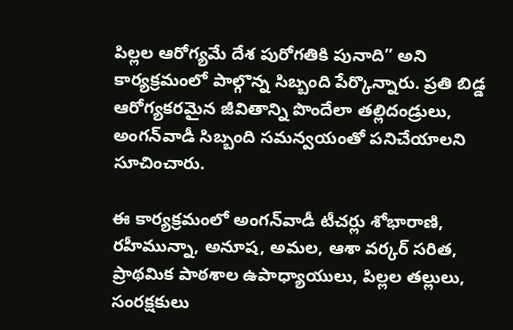పిల్లల ఆరోగ్యమే దేశ పురోగతికి పునాది” అని కార్యక్రమంలో పాల్గొన్న సిబ్బంది పేర్కొన్నారు. ప్రతి బిడ్డ ఆరోగ్యకరమైన జీవితాన్ని పొందేలా తల్లిదండ్రులు, అంగన్‌వాడీ సిబ్బంది సమన్వయంతో పనిచేయాలని సూచించారు.

ఈ కార్యక్రమంలో అంగన్‌వాడీ టీచర్లు శోభారాణి, రహీమున్నా, అనూష, అమల, ఆశా వర్కర్ సరిత, ప్రాథమిక పాఠశాల ఉపాధ్యాయులు, పిల్లల తల్లులు, సంరక్షకులు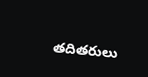తదితరులు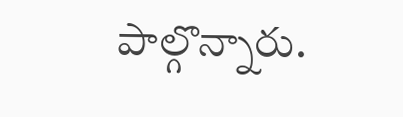పాల్గొన్నారు.